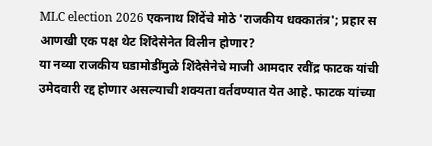MLC election 2026 एकनाथ शिंदेंचे मोठे 'राजकीय धक्कातंत्र'; प्रहार स आणखी एक पक्ष थेट शिंदेसेनेत विलीन होणार?
या नव्या राजकीय घडामोडींमुळे शिंदेसेनेचे माजी आमदार रवींद्र फाटक यांची उमेदवारी रद्द होणार असल्याची शक्यता वर्तवण्यात येत आहे. फाटक यांच्या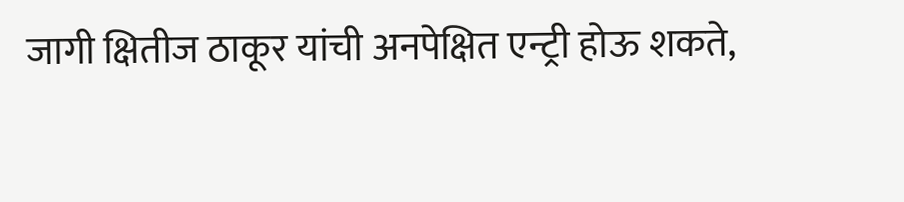जागी क्षितीज ठाकूर यांची अनपेक्षित एन्ट्री होऊ शकते,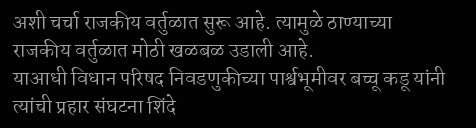अशी चर्चा राजकीय वर्तुळात सुरू आहे. त्यामुळे ठाण्याच्या राजकीय वर्तुळात मोठी खळबळ उडाली आहे.
याआधी विधान परिषद निवडणुकीच्या पार्श्वभूमीवर बच्चू कडू यांनी त्यांची प्रहार संघटना शिंदे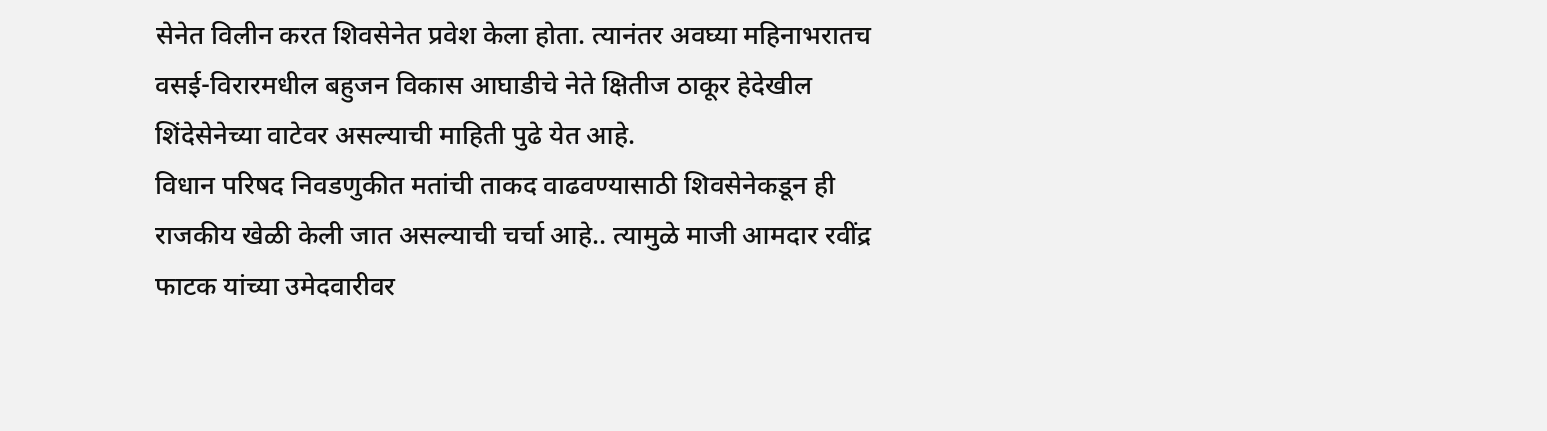सेनेत विलीन करत शिवसेनेत प्रवेश केला होता. त्यानंतर अवघ्या महिनाभरातच वसई-विरारमधील बहुजन विकास आघाडीचे नेते क्षितीज ठाकूर हेदेखील शिंदेसेनेच्या वाटेवर असल्याची माहिती पुढे येत आहे.
विधान परिषद निवडणुकीत मतांची ताकद वाढवण्यासाठी शिवसेनेकडून ही राजकीय खेळी केली जात असल्याची चर्चा आहे.. त्यामुळे माजी आमदार रवींद्र फाटक यांच्या उमेदवारीवर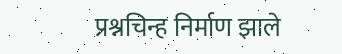प्रश्नचिन्ह निर्माण झाले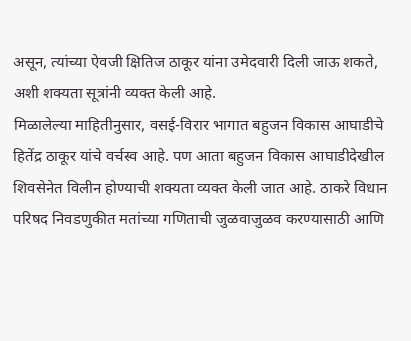असून, त्यांच्या ऐवजी क्षितिज ठाकूर यांना उमेदवारी दिली जाऊ शकते, अशी शक्यता सूत्रांनी व्यक्त केली आहे.
मिळालेल्या माहितीनुसार, वसई-विरार भागात बहुजन विकास आघाडीचे हितेंद्र ठाकूर यांचे वर्चस्व आहे. पण आता बहुजन विकास आघाडीदेखील शिवसेनेत विलीन होण्याची शक्यता व्यक्त केली जात आहे. ठाकरे विधान परिषद निवडणुकीत मतांच्या गणिताची जुळवाजुळव करण्यासाठी आणि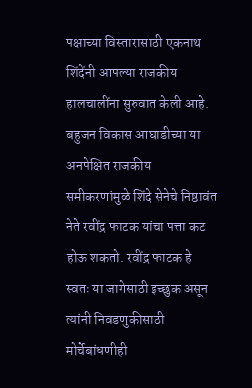पक्षाच्या विस्तारासाठी एकनाथ शिंदेंनी आपल्या राजकीय हालचालींना सुरुवात केली आहे.
बहुजन विकास आघाडीच्या या अनपेक्षित राजकीय समीकरणांमुळे शिंदे सेनेचे निष्ठावंत नेते रवींद्र फाटक यांचा पत्ता कट होऊ शकतो. रवींद्र फाटक हे स्वतः या जागेसाठी इच्छुक असून त्यांनी निवडणुकीसाठी मोर्चेबांधणीही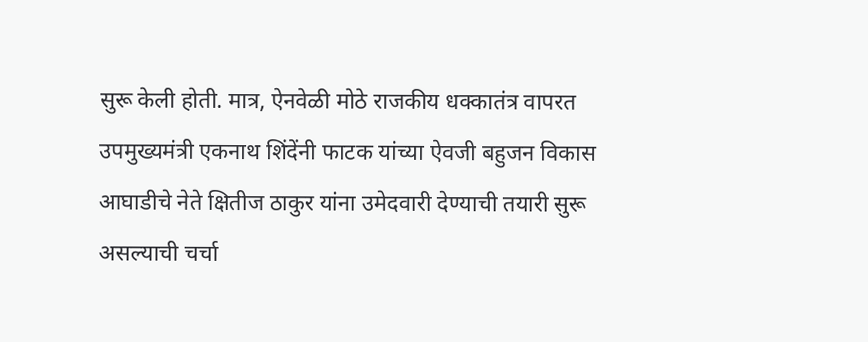सुरू केली होती. मात्र, ऐनवेळी मोठे राजकीय धक्कातंत्र वापरत उपमुख्यमंत्री एकनाथ शिंदेंनी फाटक यांच्या ऐवजी बहुजन विकास आघाडीचे नेते क्षितीज ठाकुर यांना उमेदवारी देण्याची तयारी सुरू असल्याची चर्चा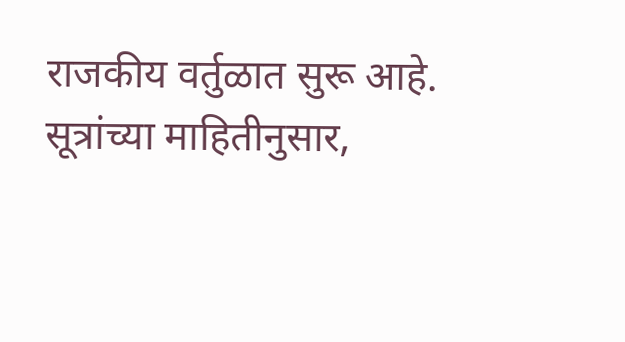राजकीय वर्तुळात सुरू आहे.
सूत्रांच्या माहितीनुसार,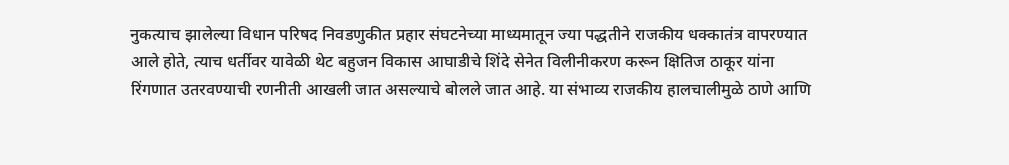नुकत्याच झालेल्या विधान परिषद निवडणुकीत प्रहार संघटनेच्या माध्यमातून ज्या पद्धतीने राजकीय धक्कातंत्र वापरण्यात आले होते, त्याच धर्तीवर यावेळी थेट बहुजन विकास आघाडीचे शिंदे सेनेत विलीनीकरण करून क्षितिज ठाकूर यांना रिंगणात उतरवण्याची रणनीती आखली जात असल्याचे बोलले जात आहे. या संभाव्य राजकीय हालचालीमुळे ठाणे आणि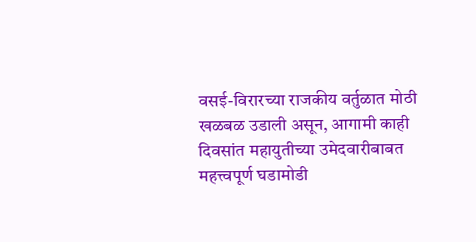वसई-विरारच्या राजकीय वर्तुळात मोठी खळबळ उडाली असून, आगामी काही दिवसांत महायुतीच्या उमेदवारीबाबत महत्त्वपूर्ण घडामोडी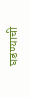घडण्याची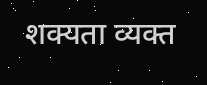शक्यता व्यक्त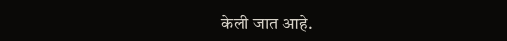केली जात आहे.